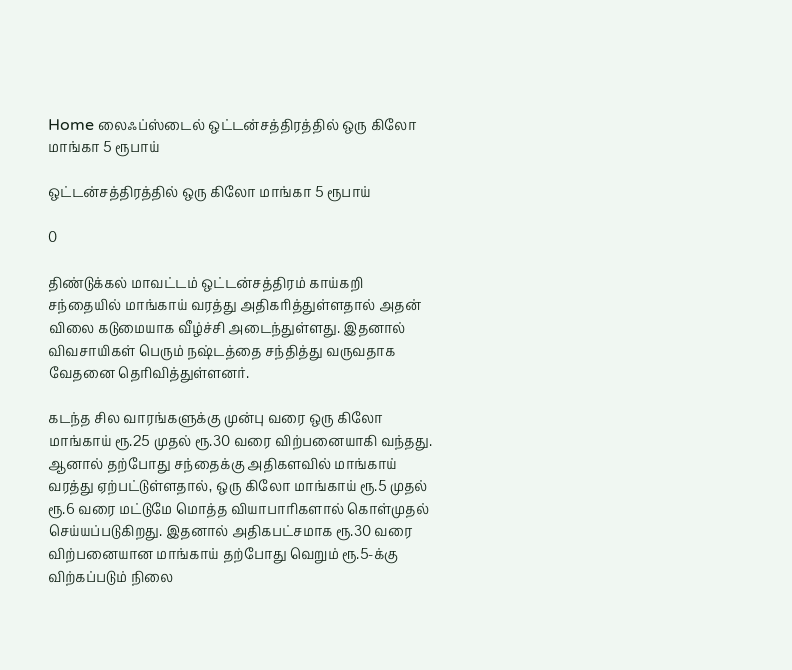Home லைஃப்ஸ்டைல் ஒட்டன்சத்திரத்தில் ஒரு கிலோ மாங்கா 5 ரூபாய்

ஒட்டன்சத்திரத்தில் ஒரு கிலோ மாங்கா 5 ரூபாய்

0

திண்டுக்கல் மாவட்டம் ஒட்டன்சத்திரம் காய்கறி சந்தையில் மாங்காய் வரத்து அதிகரித்துள்ளதால் அதன் விலை கடுமையாக வீழ்ச்சி அடைந்துள்ளது. இதனால் விவசாயிகள் பெரும் நஷ்டத்தை சந்தித்து வருவதாக வேதனை தெரிவித்துள்ளனர்.

கடந்த சில வாரங்களுக்கு முன்பு வரை ஒரு கிலோ மாங்காய் ரூ.25 முதல் ரூ.30 வரை விற்பனையாகி வந்தது. ஆனால் தற்போது சந்தைக்கு அதிகளவில் மாங்காய் வரத்து ஏற்பட்டுள்ளதால், ஒரு கிலோ மாங்காய் ரூ.5 முதல் ரூ.6 வரை மட்டுமே மொத்த வியாபாரிகளால் கொள்முதல் செய்யப்படுகிறது. இதனால் அதிகபட்சமாக ரூ.30 வரை விற்பனையான மாங்காய் தற்போது வெறும் ரூ.5-க்கு விற்கப்படும் நிலை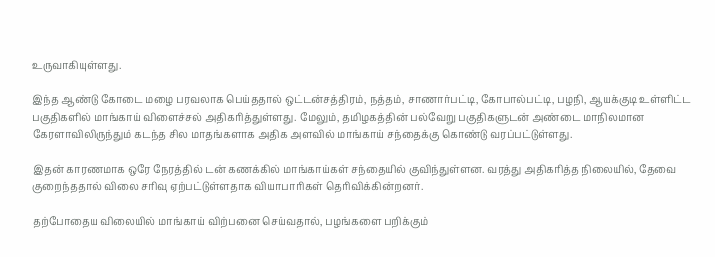உருவாகியுள்ளது.

இந்த ஆண்டு கோடை மழை பரவலாக பெய்ததால் ஒட்டன்சத்திரம், நத்தம், சாணார்பட்டி, கோபால்பட்டி, பழநி, ஆயக்குடி உள்ளிட்ட பகுதிகளில் மாங்காய் விளைச்சல் அதிகரித்துள்ளது. மேலும், தமிழகத்தின் பல்வேறு பகுதிகளுடன் அண்டை மாநிலமான கேரளாவிலிருந்தும் கடந்த சில மாதங்களாக அதிக அளவில் மாங்காய் சந்தைக்கு கொண்டு வரப்பட்டுள்ளது.

இதன் காரணமாக ஒரே நேரத்தில் டன் கணக்கில் மாங்காய்கள் சந்தையில் குவிந்துள்ளன. வரத்து அதிகரித்த நிலையில், தேவை குறைந்ததால் விலை சரிவு ஏற்பட்டுள்ளதாக வியாபாரிகள் தெரிவிக்கின்றனர்.

தற்போதைய விலையில் மாங்காய் விற்பனை செய்வதால், பழங்களை பறிக்கும்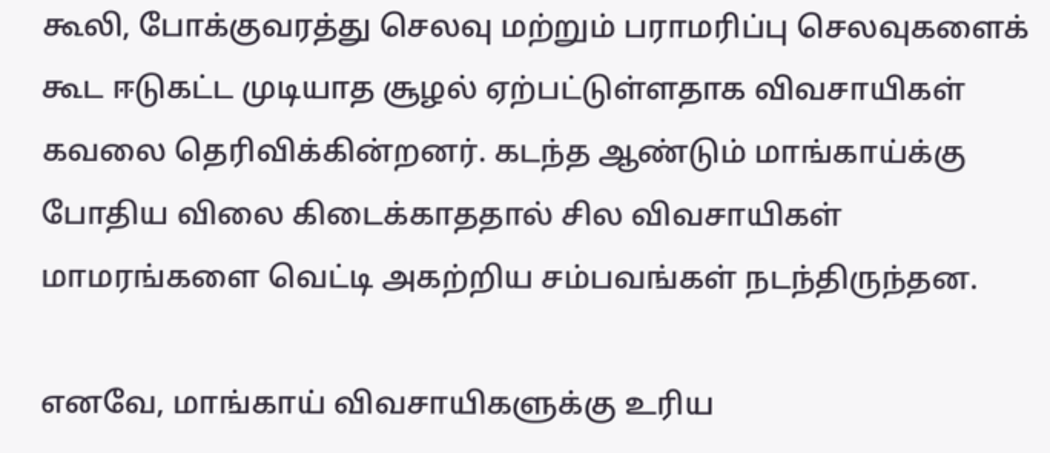கூலி, போக்குவரத்து செலவு மற்றும் பராமரிப்பு செலவுகளைக் கூட ஈடுகட்ட முடியாத சூழல் ஏற்பட்டுள்ளதாக விவசாயிகள் கவலை தெரிவிக்கின்றனர். கடந்த ஆண்டும் மாங்காய்க்கு போதிய விலை கிடைக்காததால் சில விவசாயிகள் மாமரங்களை வெட்டி அகற்றிய சம்பவங்கள் நடந்திருந்தன.

எனவே, மாங்காய் விவசாயிகளுக்கு உரிய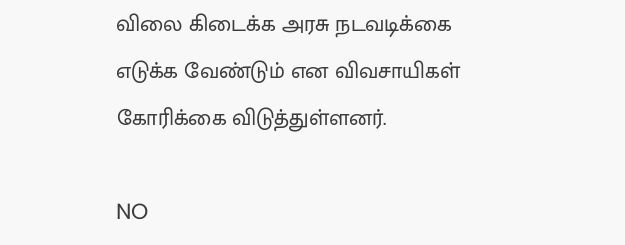விலை கிடைக்க அரசு நடவடிக்கை எடுக்க வேண்டும் என விவசாயிகள் கோரிக்கை விடுத்துள்ளனர்.

NO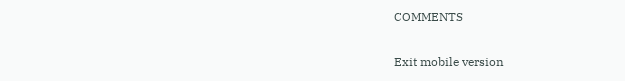COMMENTS

Exit mobile version